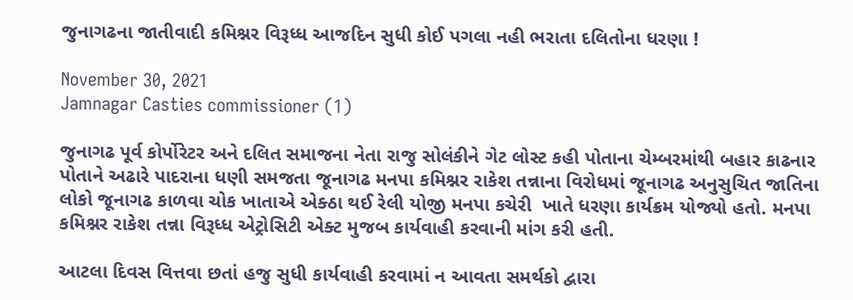જુનાગઢના જાતીવાદી કમિશ્નર વિરૂધ્ધ આજદિન સુધી કોઈ પગલા નહી ભરાતા દલિતોના ધરણા !

November 30, 2021
Jamnagar Casties commissioner (1)

જુનાગઢ પૂર્વ કોર્પોરેટર અને દલિત સમાજના નેતા રાજુ સોલંકીને ગેટ લોસ્ટ કહી પોતાના ચેમ્બરમાંથી બહાર કાઢનાર પોતાને અઢારે પાદરાના ધણી સમજતા જૂનાગઢ મનપા કમિશ્નર રાકેશ તન્નાના વિરોધમાં જૂનાગઢ અનુસુચિત જાતિના લોકો જૂનાગઢ કાળવા ચોક ખાતાએ એક્ઠા થઈ રેલી યોજી મનપા કચેરી  ખાતે ધરણા કાર્યક્રમ યોજ્યો હતો. મનપા કમિશ્નર રાકેશ તન્ના વિરૂધ્ધ એટ્રોસિટી એક્ટ મુજબ કાર્યવાહી કરવાની માંગ કરી હતી.

આટલા દિવસ વિત્તવા છતાં હજુ સુધી કાર્યવાહી કરવામાં ન આવતા સમર્થકો દ્વારા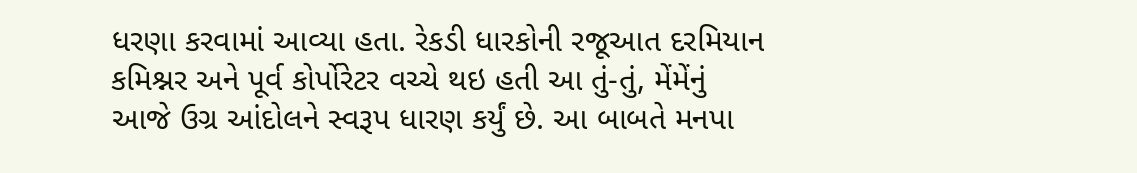ધરણા કરવામાં આવ્યા હતા. રેકડી ધારકોની રજૂઆત દરમિયાન કમિશ્નર અને પૂર્વ કોર્પોરેટર વચ્ચે થઇ હતી આ તું-તું, મેંમેંનું આજે ઉગ્ર આંદોલને સ્વરૂપ ધારણ કર્યું છે. આ બાબતે મનપા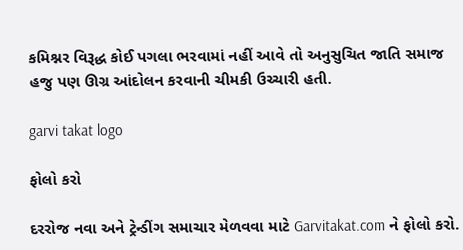કમિશ્નર વિરૂદ્ધ કોઈ પગલા ભરવામાં નહીં આવે તો અનુસુચિત જાતિ સમાજ હજુ પણ ઊગ્ર આંદોલન કરવાની ચીમકી ઉચ્ચારી હતી.

garvi takat logo

ફોલો કરો

દરરોજ નવા અને ટ્રેન્ડીંગ સમાચાર મેળવવા માટે Garvitakat.com ને ફોલો કરો.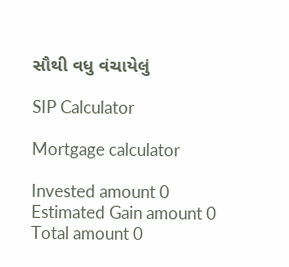સૌથી વધુ વંચાયેલું

SIP Calculator

Mortgage calculator

Invested amount 0
Estimated Gain amount 0
Total amount 0